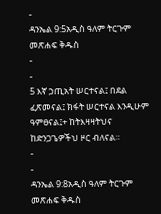-
ዳንኤል 9:5አዲስ ዓለም ትርጉም መጽሐፍ ቅዱስ
-
-
5 እኛ ኃጢአት ሠርተናል፤ በደል ፈጽመናል፤ ክፋት ሠርተናል እንዲሁም ዓምፀናል፤+ ከትእዛዛትህና ከድንጋጌዎችህ ዞር ብለናል።
-
-
ዳንኤል 9:8አዲስ ዓለም ትርጉም መጽሐፍ ቅዱስ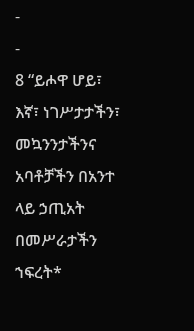-
-
8 “ይሖዋ ሆይ፣ እኛ፣ ነገሥታታችን፣ መኳንንታችንና አባቶቻችን በአንተ ላይ ኃጢአት በመሥራታችን ኀፍረት*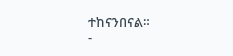ተከናንበናል።
-